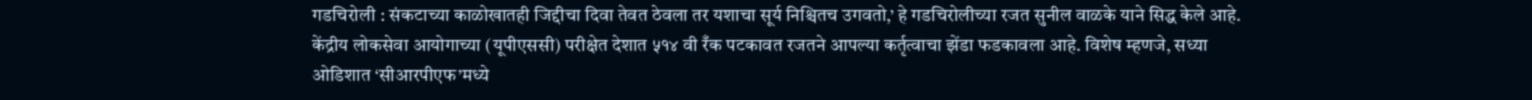गडचिरोली : संकटाच्या काळोखातही जिद्दीचा दिवा तेवत ठेवला तर यशाचा सूर्य निश्चितच उगवतो,’ हे गडचिरोलीच्या रजत सुनील वाळके याने सिद्ध केले आहे. केंद्रीय लोकसेवा आयोगाच्या (यूपीएससी) परीक्षेत देशात ५१४ वी रँक पटकावत रजतने आपल्या कर्तृत्वाचा झेंडा फडकावला आहे. विशेष म्हणजे, सध्या ओडिशात ‘सीआरपीएफ’मध्ये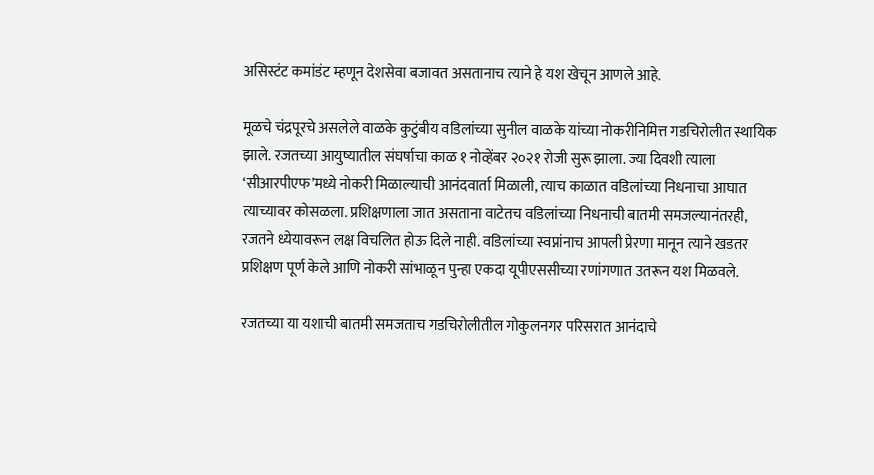असिस्टंट कमांडंट म्हणून देशसेवा बजावत असतानाच त्याने हे यश खेचून आणले आहे.

मूळचे चंद्रपूरचे असलेले वाळके कुटुंबीय वडिलांच्या सुनील वाळके यांच्या नोकरीनिमित्त गडचिरोलीत स्थायिक झाले. रजतच्या आयुष्यातील संघर्षाचा काळ १ नोव्हेंबर २०२१ रोजी सुरू झाला. ज्या दिवशी त्याला ‘सीआरपीएफ’मध्ये नोकरी मिळाल्याची आनंदवार्ता मिळाली, त्याच काळात वडिलांच्या निधनाचा आघात त्याच्यावर कोसळला. प्रशिक्षणाला जात असताना वाटेतच वडिलांच्या निधनाची बातमी समजल्यानंतरही, रजतने ध्येयावरून लक्ष विचलित होऊ दिले नाही. वडिलांच्या स्वप्नांनाच आपली प्रेरणा मानून त्याने खडतर प्रशिक्षण पूर्ण केले आणि नोकरी सांभाळून पुन्हा एकदा यूपीएससीच्या रणांगणात उतरून यश मिळवले.

रजतच्या या यशाची बातमी समजताच गडचिरोलीतील गोकुलनगर परिसरात आनंदाचे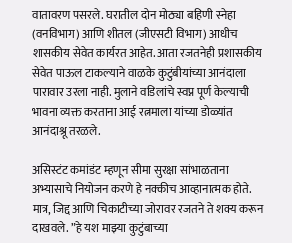वातावरण पसरले. घरातील दोन मोठ्या बहिणी स्नेहा (वनविभाग) आणि शीतल (जीएसटी विभाग) आधीच शासकीय सेवेत कार्यरत आहेत. आता रजतनेही प्रशासकीय सेवेत पाऊल टाकल्याने वाळके कुटुंबीयांच्या आनंदाला पारावार उरला नाही. मुलाने वडिलांचे स्वप्न पूर्ण केल्याची भावना व्यक्त करताना आई रत्नमाला यांच्या डोळ्यांत आनंदाश्रू तरळले.

असिस्टंट कमांडंट म्हणून सीमा सुरक्षा सांभाळताना अभ्यासाचे नियोजन करणे हे नक्कीच आव्हानात्मक होते. मात्र, जिद्द आणि चिकाटीच्या जोरावर रजतने ते शक्य करून दाखवले. ”हे यश माझ्या कुटुंबाच्या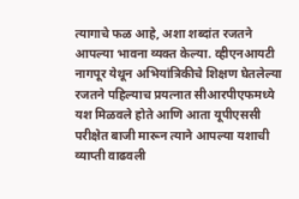त्यागाचे फळ आहे, अशा शब्दांत रजतने आपल्या भावना व्यक्त केल्या. व्हीएनआयटी नागपूर येथून अभियांत्रिकीचे शिक्षण घेतलेल्या रजतने पहिल्याच प्रयत्नात सीआरपीएफमध्ये यश मिळवले होते आणि आता यूपीएससी परीक्षेत बाजी मारून त्याने आपल्या यशाची व्याप्ती वाढवली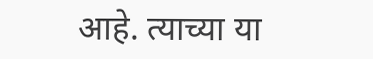आहे. त्याच्या या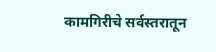कामगिरीचे सर्वस्तरातून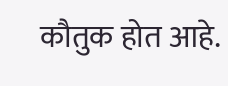कौतुक होत आहे.